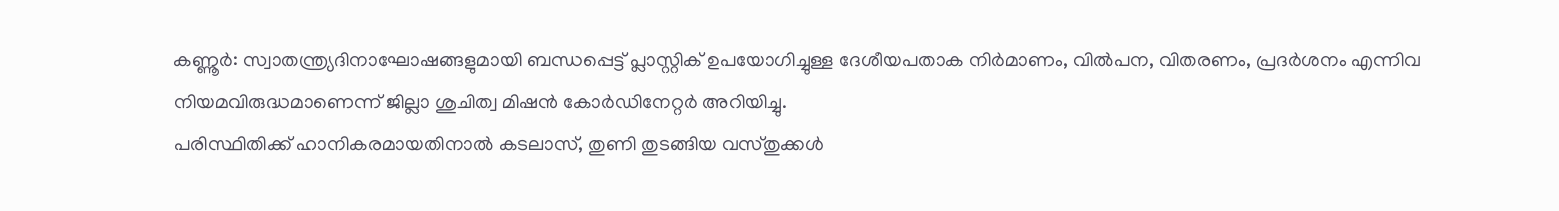കണ്ണൂർ: സ്വാതന്ത്ര്യദിനാഘോഷങ്ങളുമായി ബന്ധപ്പെട്ട് പ്ലാസ്റ്റിക് ഉപയോഗിച്ചുള്ള ദേശീയപതാക നിർമാണം, വിൽപന, വിതരണം, പ്രദർശനം എന്നിവ നിയമവിരുദ്ധമാണെന്ന് ജില്ലാ ശുചിത്വ മിഷൻ കോർഡിനേറ്റർ അറിയിച്ചു.
പരിസ്ഥിതിക്ക് ഹാനികരമായതിനാൽ കടലാസ്, തുണി തുടങ്ങിയ വസ്തുക്കൾ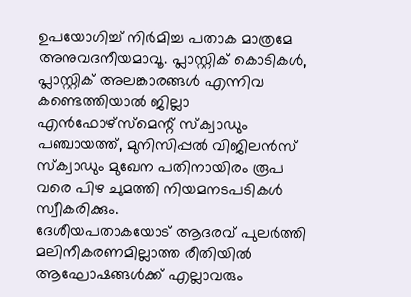ഉപയോഗിച്ച് നിർമിച്ച പതാക മാത്രമേ അനുവദനീയമാവൂ. പ്ലാസ്റ്റിക് കൊടികൾ, പ്ലാസ്റ്റിക് അലങ്കാരങ്ങൾ എന്നിവ കണ്ടെത്തിയാൽ ജില്ലാ എൻഫോഴ്സ്മെന്റ് സ്ക്വാഡും പഞ്ചായത്ത്, മുനിസിപ്പൽ വിജിലൻസ് സ്ക്വാഡും മുഖേന പതിനായിരം രൂപ വരെ പിഴ ചുമത്തി നിയമനടപടികൾ സ്വീകരിക്കും.
ദേശീയപതാകയോട് ആദരവ് പുലർത്തി മലിനീകരണമില്ലാത്ത രീതിയിൽ ആഘോഷങ്ങൾക്ക് എല്ലാവരും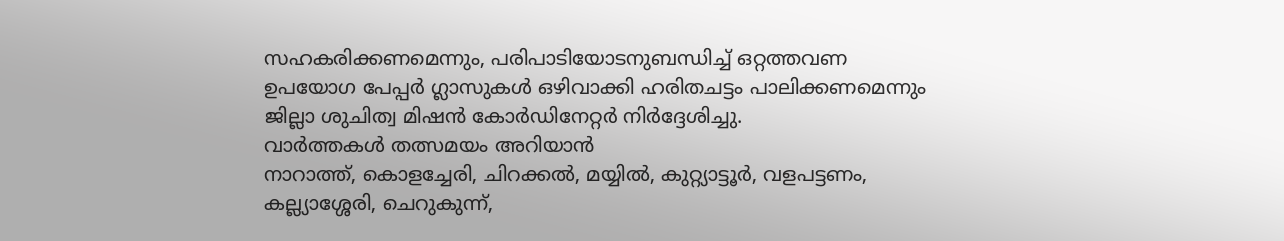സഹകരിക്കണമെന്നും, പരിപാടിയോടനുബന്ധിച്ച് ഒറ്റത്തവണ ഉപയോഗ പേപ്പർ ഗ്ലാസുകൾ ഒഴിവാക്കി ഹരിതചട്ടം പാലിക്കണമെന്നും ജില്ലാ ശുചിത്വ മിഷൻ കോർഡിനേറ്റർ നിർദ്ദേശിച്ചു.
വാർത്തകൾ തത്സമയം അറിയാൻ
നാറാത്ത്, കൊളച്ചേരി, ചിറക്കൽ, മയ്യിൽ, കുറ്റ്യാട്ടൂർ, വളപട്ടണം, കല്ല്യാശ്ശേരി, ചെറുകുന്ന്,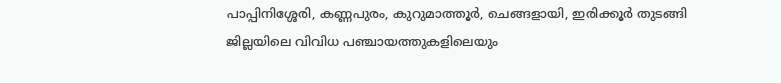പാപ്പിനിശ്ശേരി, കണ്ണപുരം, കുറുമാത്തൂർ, ചെങ്ങളായി, ഇരിക്കൂർ തുടങ്ങി ജില്ലയിലെ വിവിധ പഞ്ചായത്തുകളിലെയും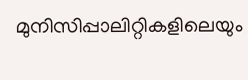മുനിസിപ്പാലിറ്റികളിലെയും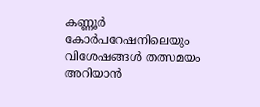കണ്ണൂർ കോർപറേഷനിലെയും വിശേഷങ്ങൾ തത്സമയം അറിയാൻ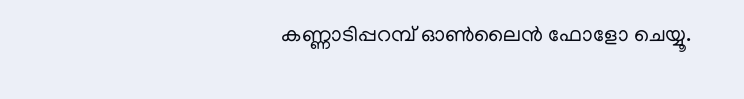കണ്ണാടിപ്പറമ്പ് ഓൺലൈൻ ഫോളോ ചെയ്യൂ.